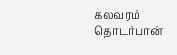கலவரம் தொடர்பான்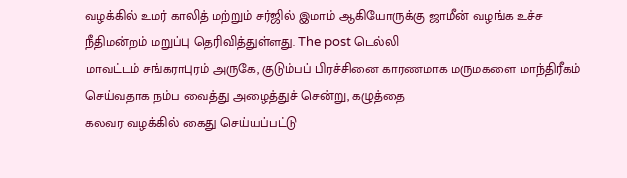வழக்கில் உமர் காலித் மற்றும் சர்ஜில் இமாம் ஆகியோருக்கு ஜாமீன் வழங்க உச்ச நீதிமன்றம் மறுப்பு தெரிவித்துள்ளது. The post டெல்லி
மாவட்டம் சங்கராபுரம் அருகே, குடும்பப் பிரச்சினை காரணமாக மருமகளை மாந்திரீகம் செய்வதாக நம்ப வைத்து அழைத்துச் சென்று, கழுத்தை
கலவர வழக்கில் கைது செய்யப்பட்டு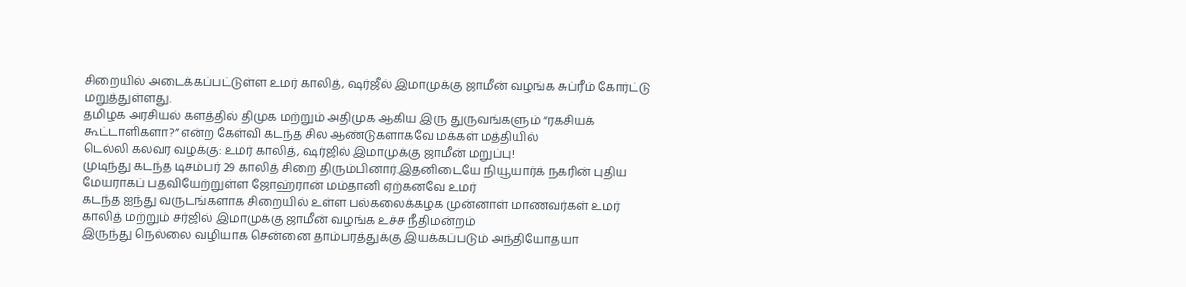சிறையில் அடைக்கப்பட்டுள்ள உமர் காலித், ஷர்ஜீல் இமாமுக்கு ஜாமீன் வழங்க சுப்ரீம் கோர்ட்டு மறுத்துள்ளது.
தமிழக அரசியல் களத்தில் திமுக மற்றும் அதிமுக ஆகிய இரு துருவங்களும் “ரகசியக் கூட்டாளிகளா?” என்ற கேள்வி கடந்த சில ஆண்டுகளாகவே மக்கள் மத்தியில்
டெல்லி கலவர வழக்கு: உமர் காலித், ஷர்ஜில் இமாமுக்கு ஜாமீன் மறுப்பு!
முடிந்து கடந்த டிசம்பர் 29 காலித் சிறை திரும்பினார்.இதனிடையே நியூயார்க் நகரின் புதிய மேயராகப் பதவியேற்றுள்ள ஜோஹ்ரான் மம்தானி ஏற்கனவே உமர்
கடந்த ஐந்து வருடங்களாக சிறையில் உள்ள பல்கலைக்கழக முன்னாள் மாணவர்கள் உமர் காலித் மற்றும் சர்ஜில் இமாமுக்கு ஜாமீன் வழங்க உச்ச நீதிமன்றம்
இருந்து நெல்லை வழியாக சென்னை தாம்பரத்துக்கு இயக்கப்படும் அந்தியோதயா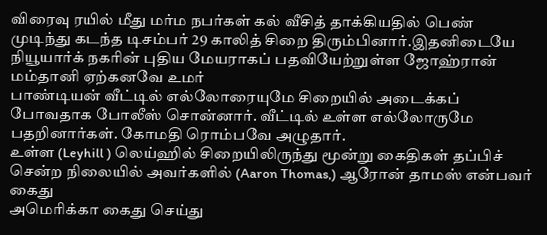விரைவு ரயில் மீது மர்ம நபர்கள் கல் வீசித் தாக்கியதில் பெண்
முடிந்து கடந்த டிசம்பர் 29 காலித் சிறை திரும்பினார்.இதனிடையே நியூயார்க் நகரின் புதிய மேயராகப் பதவியேற்றுள்ள ஜோஹ்ரான் மம்தானி ஏற்கனவே உமர்
பாண்டியன் வீட்டில் எல்லோரையுமே சிறையில் அடைக்கப் போவதாக போலீஸ் சொன்னார். வீட்டில் உள்ள எல்லோருமே பதறினார்கள். கோமதி ரொம்பவே அழுதார்.
உள்ள (Leyhill ) லெய்ஹில் சிறையிலிருந்து மூன்று கைதிகள் தப்பிச் சென்ற நிலையில் அவர்களில் (Aaron Thomas,) ஆரோன் தாமஸ் என்பவர் கைது
அமெரிக்கா கைது செய்து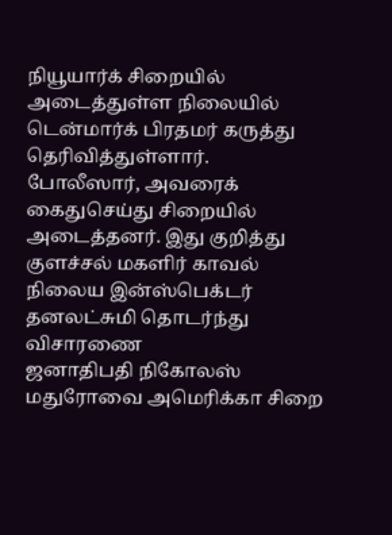நியூயார்க் சிறையில் அடைத்துள்ள நிலையில் டென்மார்க் பிரதமர் கருத்து தெரிவித்துள்ளார்.
போலீஸார், அவரைக் கைதுசெய்து சிறையில் அடைத்தனர். இது குறித்து குளச்சல் மகளிர் காவல் நிலைய இன்ஸ்பெக்டர் தனலட்சுமி தொடர்ந்து விசாரணை
ஜனாதிபதி நிகோலஸ் மதுரோவை அமெரிக்கா சிறை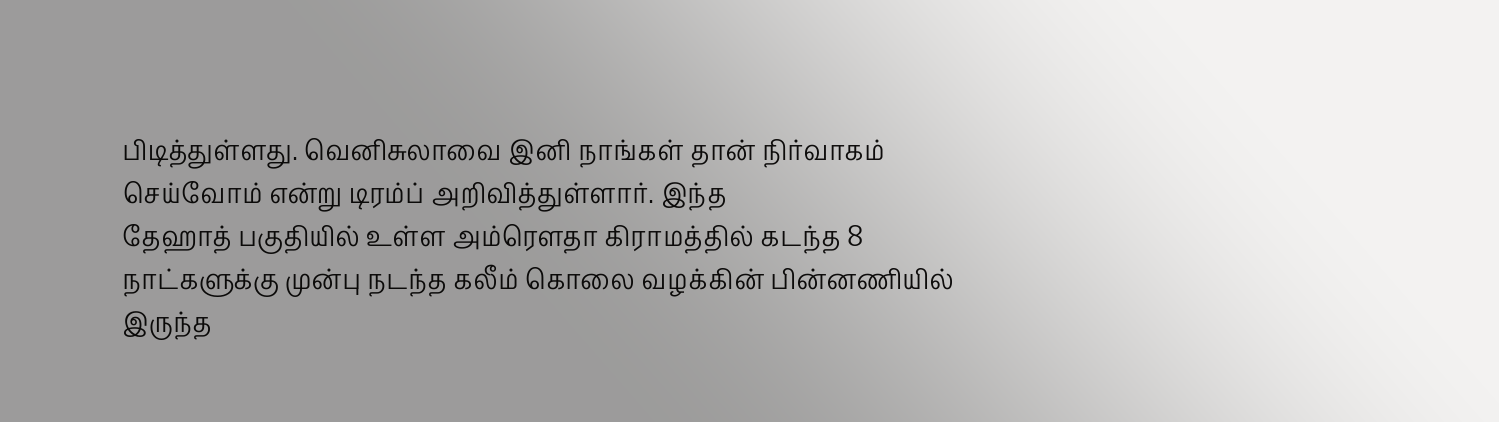பிடித்துள்ளது. வெனிசுலாவை இனி நாங்கள் தான் நிர்வாகம் செய்வோம் என்று டிரம்ப் அறிவித்துள்ளார். இந்த
தேஹாத் பகுதியில் உள்ள அம்ரௌதா கிராமத்தில் கடந்த 8 நாட்களுக்கு முன்பு நடந்த கலீம் கொலை வழக்கின் பின்னணியில் இருந்த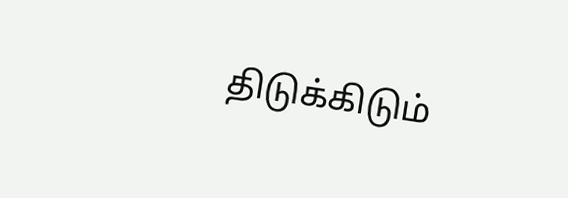திடுக்கிடும்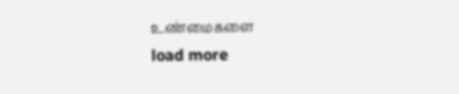உண்மைகளை
load more